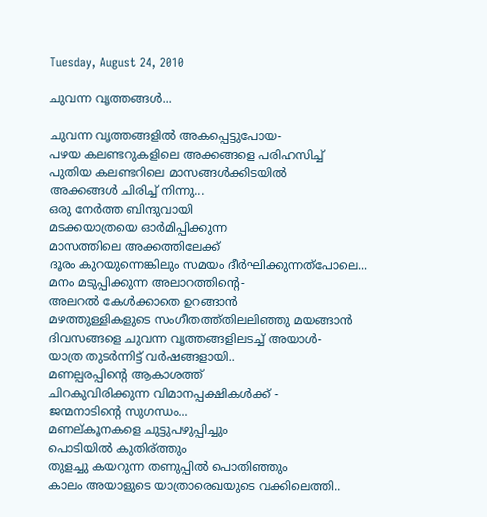Tuesday, August 24, 2010

ചുവന്ന വൃത്തങ്ങള്‍...

ചുവന്ന വൃത്തങ്ങളില്‍ അകപ്പെട്ടുപോയ-
പഴയ കലണ്ടറുകളിലെ അക്കങ്ങളെ പരിഹസിച്ച്
പുതിയ കലണ്ടറിലെ മാസങ്ങള്‍ക്കിടയില്‍
അക്കങ്ങള്‍ ചിരിച്ച് നിന്നു...
ഒരു നേര്‍ത്ത ബിന്ദുവായി
മടക്കയാത്രയെ ഓര്‍മിപ്പിക്കുന്ന
മാസത്തിലെ അക്കത്തിലേക്ക്
ദൂരം കുറയുന്നെങ്കിലും സമയം ദീര്‍ഘിക്കുന്നത്പോലെ...
മനം മടുപ്പിക്കുന്ന അലാറത്തിന്റെ-
അലറല്‍ കേള്‍ക്കാതെ ഉറങ്ങാന്‍
മഴത്തുള്ളികളുടെ സംഗീതത്ത്തിലലിഞ്ഞു മയങ്ങാന്‍
ദിവസങ്ങളെ ചുവന്ന വൃത്തങ്ങളിലടച്ച് അയാള്‍-
യാത്ര തുടര്‍ന്നിട്ട് വര്‍ഷങ്ങളായി..
മണല്പരപ്പിന്റെ ആകാശത്ത്
ചിറകുവിരിക്കുന്ന വിമാനപ്പക്ഷികള്‍ക്ക് -
ജന്മനാടിന്റെ സുഗന്ധം...
മണല്കൂനകളെ ചുട്ടുപഴുപ്പിച്ചും
പൊടിയില്‍ കുതിര്ത്തും
തുളച്ചു കയറുന്ന തണുപ്പില്‍ പൊതിഞ്ഞും
കാലം അയാളുടെ യാത്രാരെഖയുടെ വക്കിലെത്തി..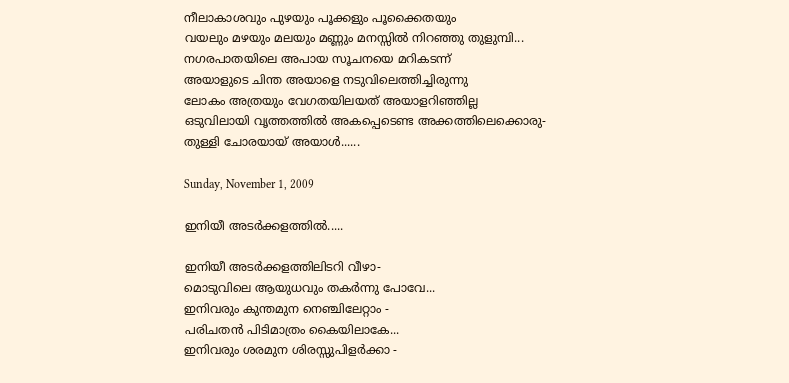നീലാകാശവും പുഴയും പൂക്കളും പൂക്കൈതയും
വയലും മഴയും മലയും മണ്ണും മനസ്സില്‍ നിറഞ്ഞു തുളുമ്പി...
നഗരപാതയിലെ അപായ സൂചനയെ മറികടന്ന്‍
അയാളുടെ ചിന്ത അയാളെ നടുവിലെത്തിച്ചിരുന്നു
ലോകം അത്രയും വേഗതയിലയത് അയാളറിഞ്ഞില്ല
ഒടുവിലായി വൃത്തത്തില്‍ അകപ്പെടെണ്ട അക്കത്തിലെക്കൊരു-
തുള്ളി ചോരയായ് അയാള്‍......

Sunday, November 1, 2009

ഇനിയീ അടര്‍ക്കളത്തില്‍.....

ഇനിയീ അടര്‍ക്കളത്തിലിടറി വീഴാ-
മൊടുവിലെ ആയുധവും തകര്‍ന്നു പോവേ...
ഇനിവരും കുന്തമുന നെഞ്ചിലേറ്റാം -
പരിചതന്‍ പിടിമാത്രം കൈയിലാകേ...
ഇനിവരും ശരമുന ശിരസ്സുപിളര്‍ക്കാ -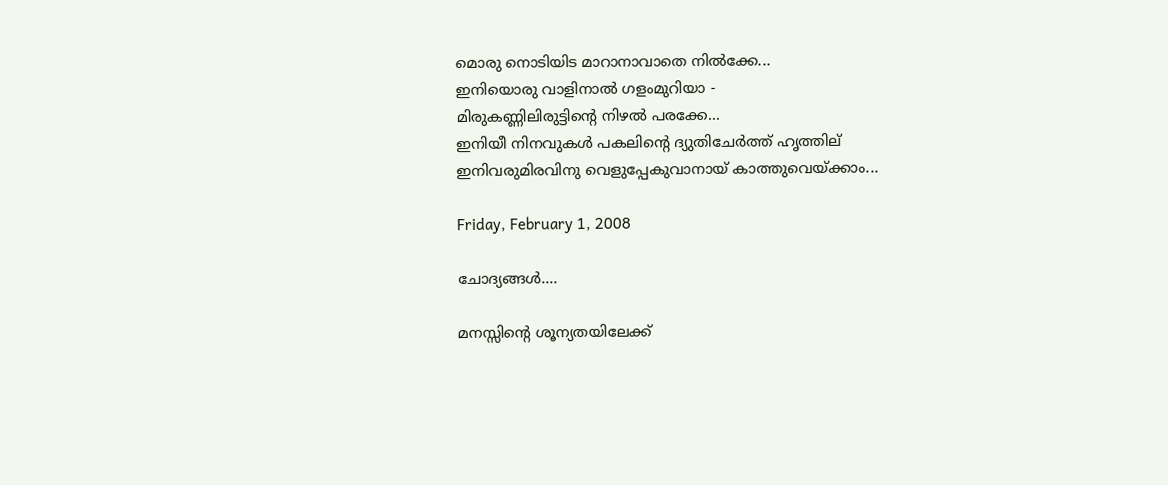മൊരു നൊടിയിട മാറാനാവാതെ നില്‍ക്കേ...
ഇനിയൊരു വാളിനാല്‍ ഗളംമുറിയാ -
മിരുകണ്ണിലിരുട്ടിന്റെ നിഴല്‍ പരക്കേ...
ഇനിയീ നിനവുകള്‍ പകലിന്റെ ദ്യുതിചേര്‍ത്ത് ഹൃത്തില്
ഇനിവരുമിരവിനു വെളുപ്പേകുവാനായ് കാത്തുവെയ്ക്കാം...

Friday, February 1, 2008

ചോദ്യങ്ങള്‍....

മനസ്സിന്റെ ശൂന്യതയിലേക്ക്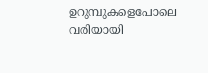ഉറുമ്പുകളെപോലെ
വരിയായി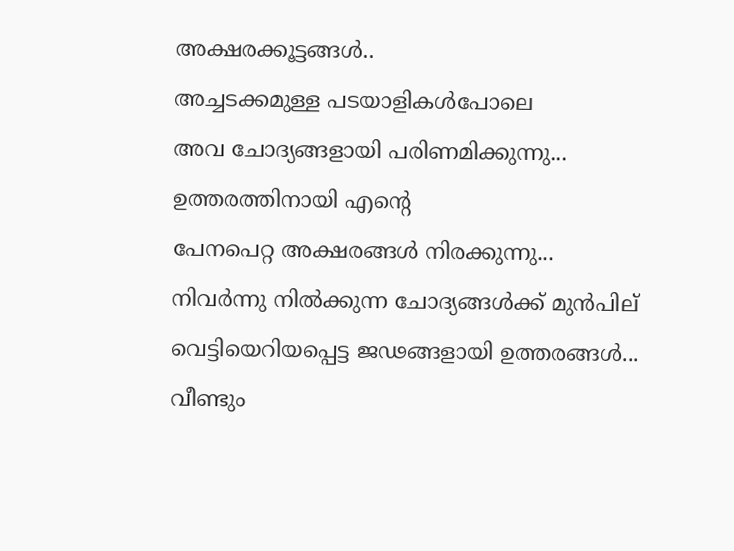അക്ഷരക്കൂട്ടങ്ങള്‍..
അച്ചടക്കമുള്ള പടയാളികള്‍പോലെ
അവ ചോദ്യങ്ങളായി പരിണമിക്കുന്നു...
ഉത്തരത്തിനായി എന്റെ
പേനപെറ്റ അക്ഷരങ്ങള്‍ നിരക്കുന്നു...
നിവര്‍ന്നു നില്‍ക്കുന്ന ചോദ്യങ്ങള്‍ക്ക് മുന്‍പില്
വെട്ടിയെറിയപ്പെട്ട ജഢങ്ങളായി ഉത്തരങ്ങള്‍...
വീണ്ടും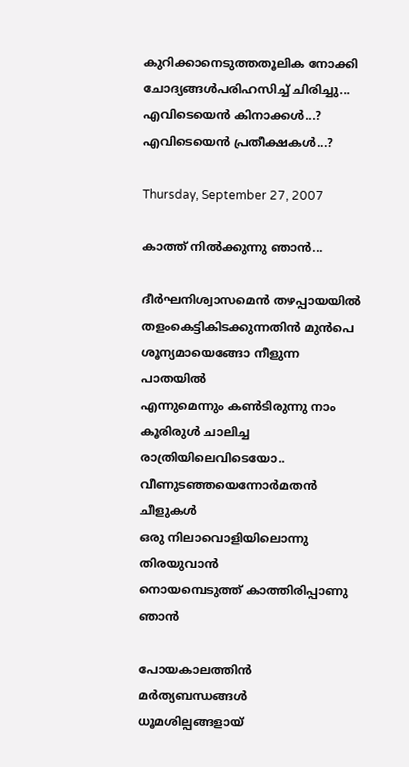കുറിക്കാനെടുത്തതൂലിക നോക്കി
ചോദ്യങ്ങള്‍പരിഹസിച്ച്‌ ചിരിച്ചു...
എവിടെയെന്‍ കിനാക്കള്‍...?
എവിടെയെന്‍ പ്രതീക്ഷകള്‍...?

Thursday, September 27, 2007

കാത്ത്‌ നില്‍ക്കുന്നു ഞാന്‍...

ദീര്‍ഘനിശ്വാസമെന്‍ തഴപ്പായയില്‍
തളംകെട്ടികിടക്കുന്നതിന്‍ മുന്‍പെ
ശൂന്യമായെങ്ങോ നീളുന്ന പാതയില്‍
എന്നുമെന്നും കണ്‍ടിരുന്നു നാം
കൂരിരുള്‍ ചാലിച്ച രാത്രിയിലെവിടെയോ..
വീണുടഞ്ഞയെന്നോര്‍മതന്‍ ചീളുകള്‍
ഒരു നിലാവൊളിയിലൊന്നു തിരയുവാന്‍
നൊയമ്പെടുത്ത് കാത്തിരിപ്പാണു ഞാന്‍

പോയകാലത്തിന്‍ മര്‍ത്യബന്ധങ്ങള്‍
ധൂമശില്പങ്ങളായ്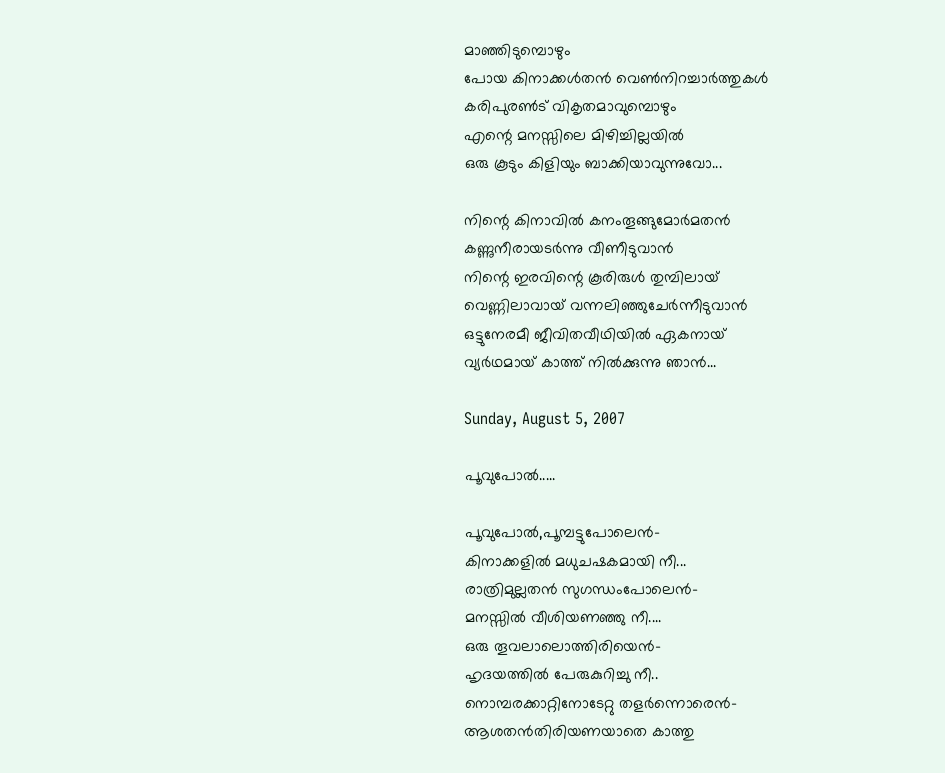മാഞ്ഞിടുമ്പൊഴും
പോയ കിനാക്കള്‍തന്‍ വെണ്‍നിറച്ചാര്‍ത്തുകള്‍
കരിപുരണ്‍ട് വികൃതമാവുമ്പൊഴും
എന്റെ മനസ്സിലെ മിഴിച്ചില്ലയില്‍
ഒരു കൂടും കിളിയും ബാക്കിയാവുന്നുവോ...

നിന്റെ കിനാവില്‍ കനംതൂങ്ങുമോര്‍മതന്‍
കണ്ണുനീരായടര്‍ന്നു വീണീടുവാന്‍
നിന്റെ ഇരവിന്റെ കൂരിരുള്‍ തുമ്പിലായ്
വെണ്ണിലാവായ് വന്നലിഞ്ഞുചേര്‍ന്നീടുവാന്‍
ഒട്ടുനേരമീ ജീവിതവീഥിയില്‍ ഏകനായ്
വ്യര്‍ഥമായ് കാത്ത്‌ നില്‍ക്കുന്നു ഞാന്‍...

Sunday, August 5, 2007

പൂവുപോല്‍.....

പൂവുപോല്‍,പൂമ്പട്ടുപോലെന്‍-
കിനാക്കളില്‍ മധുചഷകമായി നീ...
രാത്രിമുല്ലതന്‍ സുഗന്ധംപോലെന്‍-
മനസ്സില്‍ വീശിയണഞ്ഞു നീ....
ഒരു തൂവലാലൊത്തിരിയെന്‍-
ഹൃദയത്തില്‍ പേരുകുറിച്ചു നീ..
നൊമ്പരക്കാറ്റിനോടേറ്റു തളര്‍ന്നൊരെന്‍-
ആശതന്‍തിരിയണയാതെ കാത്തു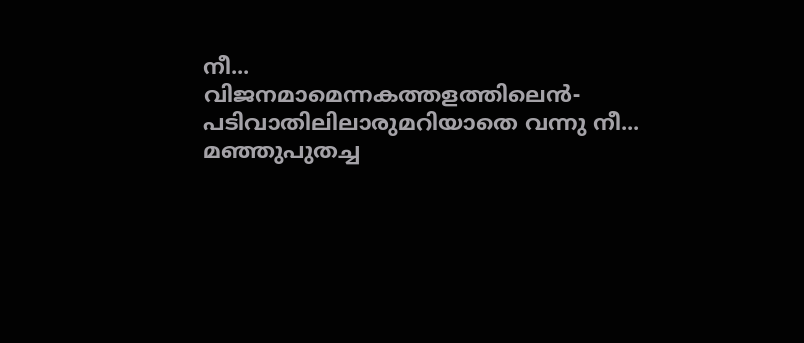നീ...
വിജനമാമെന്നകത്തളത്തിലെന്‍-
പടിവാതിലിലാരുമറിയാതെ വന്നു നീ...
മഞ്ഞുപുതച്ച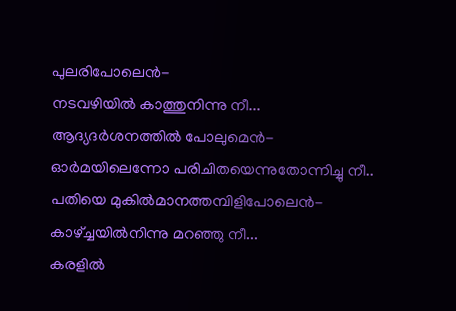പുലരിപോലെന്‍-
നടവഴിയില്‍ കാത്തുനിന്നു നീ...
ആദ്യദര്‍ശനത്തില്‍ പോലുമെന്‍-
ഓര്‍മയിലെന്നോ പരിചിതയെന്നുതോന്നിച്ചു നീ..
പതിയെ മുകില്‍മാനത്തമ്പിളിപോലെന്‍-
കാഴ്ച്ചയില്‍നിന്നു മറഞ്ഞു നീ...
കരളില്‍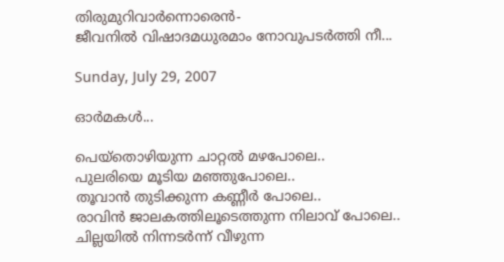തിരുമുറിവാര്‍ന്നൊരെന്‍-
ജീവനില്‍ വിഷാദമധുരമാം നോവുപടര്‍ത്തി നീ...

Sunday, July 29, 2007

ഓര്‍മകള്‍...

പെയ്തൊഴിയുന്ന ചാറ്റല്‍ മഴപോലെ..
പുലരിയെ മൂടിയ മഞ്ഞുപോലെ..
തൂവാന്‍ തുടിക്കുന്ന കണ്ണീര്‍ പോലെ..
രാവിന്‍ ജാലകത്തിലൂടെത്തുന്ന നിലാവ് പോലെ..
ചില്ലയില്‍ നിന്നടര്‍ന്ന് വീഴുന്ന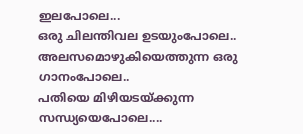ഇലപോലെ...
ഒരു ചിലന്തിവല ഉടയുംപോലെ..
അലസമൊഴുകിയെത്തുന്ന ഒരു ഗാനംപോലെ..
പതിയെ മിഴിയടയ്ക്കുന്ന സന്ധ്യയെപോലെ....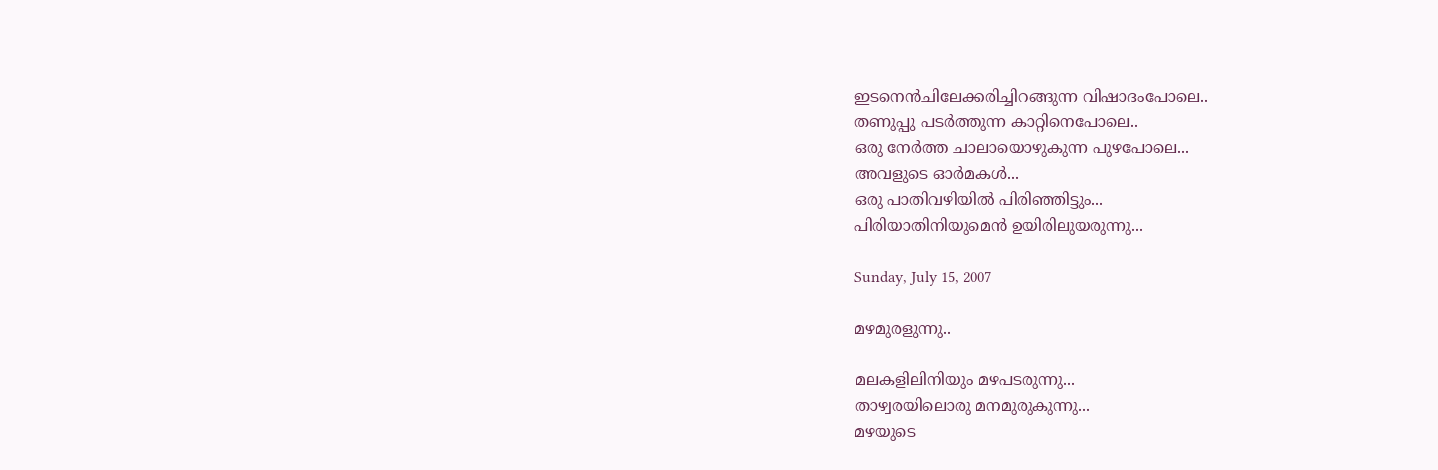ഇടനെന്‍ചിലേക്കരിച്ചിറങ്ങുന്ന വിഷാദംപോലെ..
തണുപ്പു പടര്‍ത്തുന്ന കാറ്റിനെപോലെ..
ഒരു നേര്‍ത്ത ചാലായൊഴുകുന്ന പുഴപോലെ...
അവളുടെ ഓര്‍മകള്‍...
ഒരു പാതിവഴിയില്‍ പിരിഞ്ഞിട്ടും...
പിരിയാതിനിയുമെന്‍ ഉയിരിലുയരുന്നു...

Sunday, July 15, 2007

മഴമുരളുന്നു..

മലകളിലിനിയും മഴപടരുന്നു...
താഴ്വരയിലൊരു മനമുരുകുന്നു...
മഴയുടെ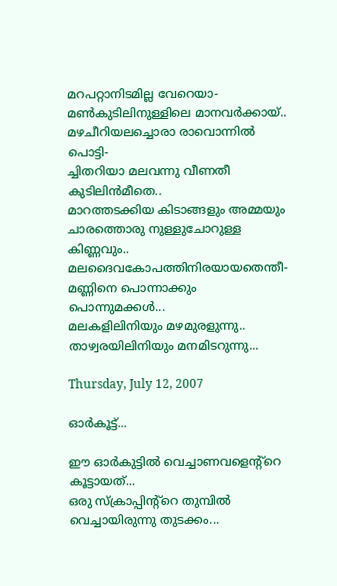മറപറ്റാനിടമില്ല വേറെയാ-
മണ്‍കുടിലിനുള്ളിലെ മാനവര്‍ക്കായ്..
മഴചീറിയലച്ചൊരാ രാവൊന്നില്‍ പൊട്ടി-
ച്ചിതറിയാ മലവന്നു വീണതീ കുടിലിന്‍മീതെ..
മാറത്തടക്കിയ കിടാങ്ങളും അമ്മയും
ചാരത്തൊരു നുള്ളുചോറുള്ള കിണ്ണവും..
മലദൈവകോപത്തിനിരയായതെന്തീ-
മണ്ണിനെ പൊന്നാക്കും പൊന്നുമക്കള്‍...
മലകളിലിനിയും മഴമുരളുന്നു..
താഴ്വരയിലിനിയും മനമിടറുന്നു...

Thursday, July 12, 2007

ഓര്‍കൂട്ട്...

ഈ ഓര്‍കുട്ടില്‍ വെച്ചാണവളെന്‍റ്റെ കൂട്ടായത്...
ഒരു സ്ക്രാപ്പിന്‍റ്റെ തുമ്പില്‍ വെച്ചായിരുന്നു തുടക്കം...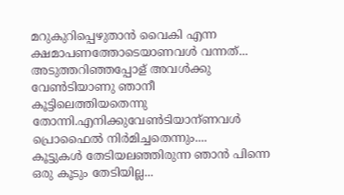മറുകുറിപ്പെഴുതാന്‍ വൈകി എന്ന ക്ഷമാപണത്തോടെയാണവള്‍ വന്നത്...
അടുത്തറിഞ്ഞപ്പോള് ‍അവള്‍ക്കു വേണ്‍ടിയാണു ഞാനീ കൂട്ടിലെത്തിയതെന്നു തോന്നി.എനിക്കുവേണ്‍ടിയാന്ണവള്‍ പ്രൊഫൈല്‍ നിര്‍മിച്ചതെന്നും....
കൂട്ടുകള്‍ തേടിയലഞ്ഞിരുന്ന ഞാന്‍ പിന്നെ ഒരു കൂടും തേടിയില്ല...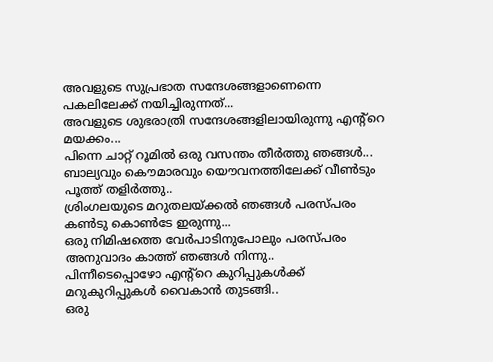അവളുടെ സുപ്രഭാത സന്ദേശങ്ങളാണെന്നെ പകലിലേക്ക് നയിച്ചിരുന്നത്...
അവളുടെ ശുഭരാത്രി സന്ദേശങ്ങളിലായിരുന്നു എന്‍റ്റെ മയക്കം...
പിന്നെ ചാറ്റ് റൂമില്‍ ഒരു വസന്തം തീര്‍ത്തു ഞങ്ങള്‍...
ബാല്യവും കൌമാരവും യൌവനത്തിലേക്ക് വീണ്‍ടും പൂത്ത് തളിര്‍ത്തു..
ശ്രിംഗലയുടെ മറുതലയ്ക്കല്‍ ഞങ്ങള്‍ പരസ്പരം കണ്‍ടു കൊണ്‍ടേ ഇരുന്നു...
ഒരു നിമിഷത്തെ വേര്‍പാടിനുപോലും പരസ്പരം അനുവാദം കാത്ത് ഞങ്ങള്‍ നിന്നു..
പിന്നീടെപ്പൊഴോ എന്‍റ്റെ കുറിപ്പുകള്‍ക്ക് മറുകുറിപ്പുകള്‍ വൈകാന്‍ തുടങ്ങി..
ഒരു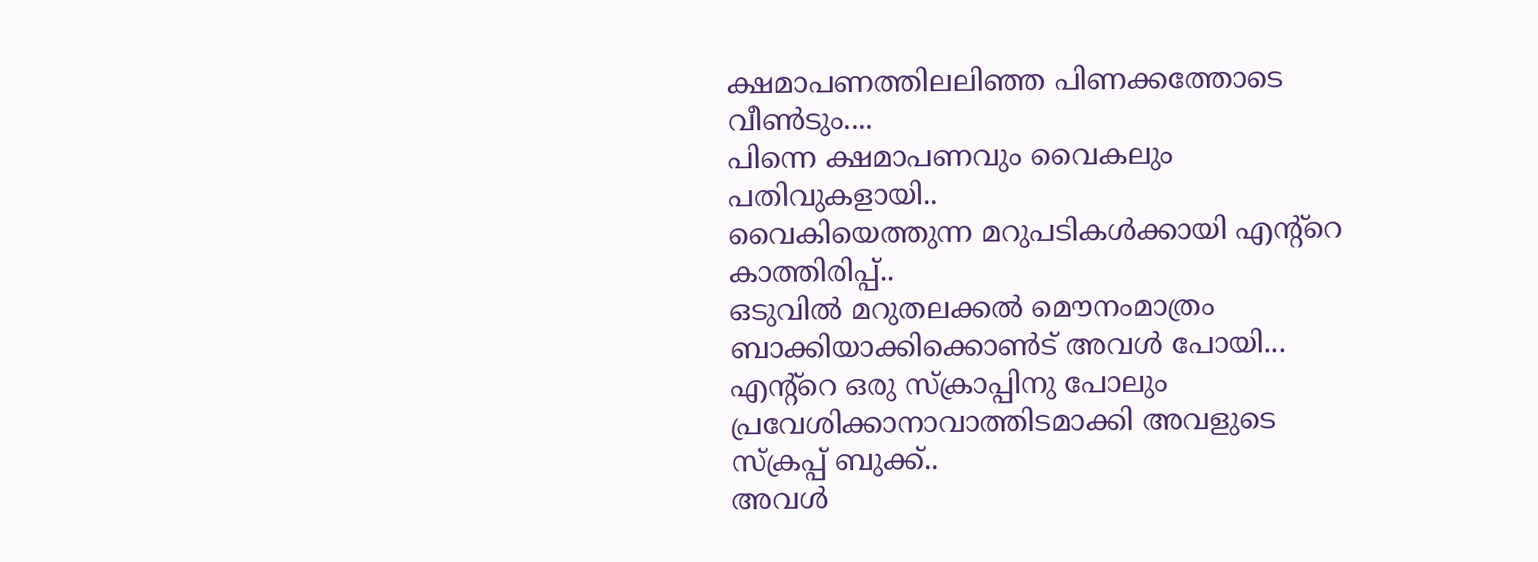ക്ഷമാപണത്തിലലിഞ്ഞ പിണക്കത്തോടെ വീണ്‍ടും....
പിന്നെ ക്ഷമാപണവും വൈകലും പതിവുകളായി..
വൈകിയെത്തുന്ന മറുപടികള്‍ക്കായി എന്‍റ്റെ കാത്തിരിപ്പ്..
ഒടുവില്‍ മറുതലക്കല്‍ മൌനംമാത്രം ബാക്കിയാക്കിക്കൊണ്‍ട് അവള്‍ പോയി...
എന്‍റ്റെ ഒരു സ്ക്രാപ്പിനു പോലും പ്രവേശിക്കാനാവാത്തിടമാക്കി അവളുടെ സ്ക്രപ്പ് ബുക്ക്..
അവള്‍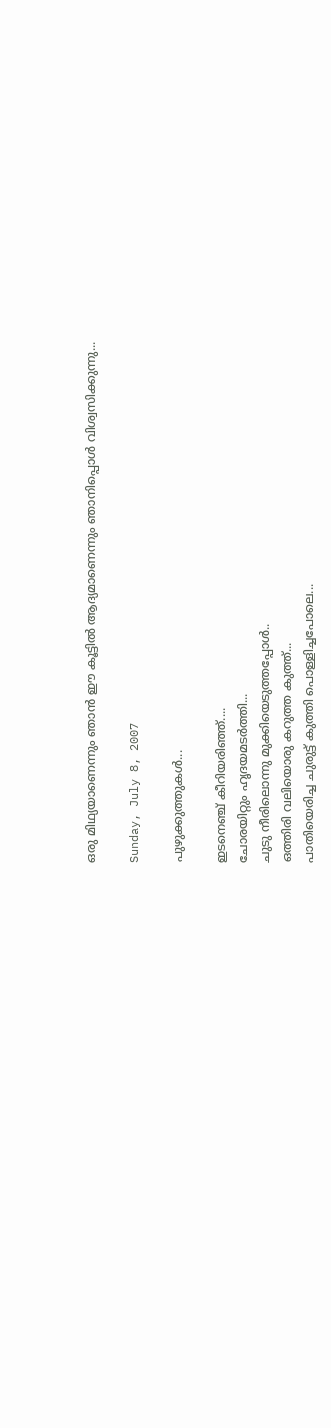ഒരു മിഥ്യയാണെന്നും ഞാന്‍ ഈ കൂട്ടില്‍ ആദ്യമാണെന്നും ഞാനിപ്പൊള്‍ വിശ്വസിക്കുന്നു...

Sunday, July 8, 2007

പുഴുക്കുത്തുകള്‍...

ഇടനെഞ്ച് കീറിയരിഞ്ഞ്....
ചോരയിറ്റും ഹൃദയമടര്‍ത്തി...
ചുടു നീരിലൊന്നു മുക്കിയെടുത്തപ്പോള്‍..
ഒത്തിരി വലിയൊരു കറുത്ത കുത്ത്...
പാതിയെരിച്ച ചുരുട്ട് കുത്തി പൊള്ളിച്ചപോലെ...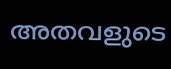അതവളുടെ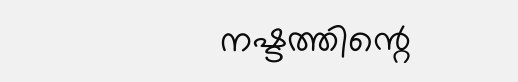നഷ്ടത്തിന്റെ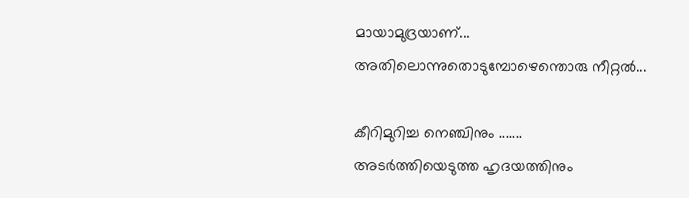മായാമുദ്രയാണ്...
അതിലൊന്നുതൊടുമ്പോഴെന്തൊരു നീറ്റല്‍...

കീറിമുറിച്ച നെഞ്ചിനും .......
അടര്‍ത്തിയെടുത്ത ഹൃദയത്തിനും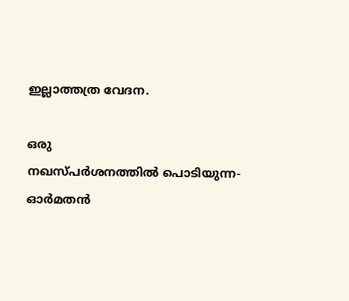ഇല്ലാത്തത്ര വേദന.

ഒരു നഖസ്പര്‍ശനത്തില്‍ ‍പൊടിയുന്ന-
ഓര്‍മതന്‍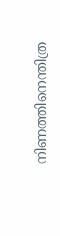നിണത്തിനെന്തിത്ര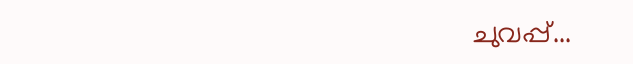ചുവപ്പ്...